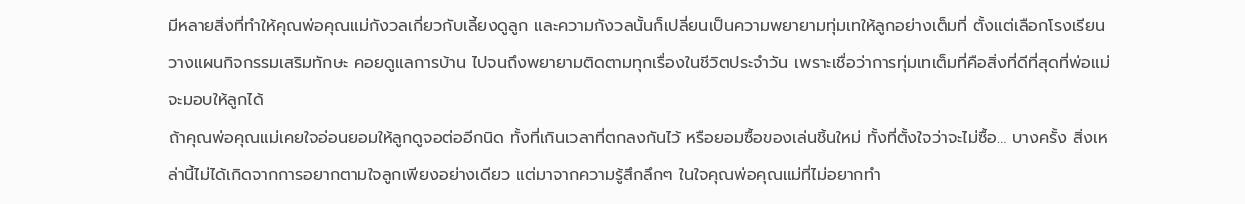มีหลายสิ่งที่ทำให้คุณพ่อคุณแม่กังวลเกี่ยวกับเลี้ยงดูลูก และความกังวลนั้นก็เปลี่ยนเป็นความพยายามทุ่มเทให้ลูกอย่างเต็มที่ ตั้งแต่เลือกโรงเรียน วางแผนกิจกรรมเสริมทักษะ คอยดูแลการบ้าน ไปจนถึงพยายามติดตามทุกเรื่องในชีวิตประจำวัน เพราะเชื่อว่าการทุ่มเทเต็มที่คือสิ่งที่ดีที่สุดที่พ่อแม่จะมอบให้ลูกได้
ถ้าคุณพ่อคุณแม่เคยใจอ่อนยอมให้ลูกดูจอต่ออีกนิด ทั้งที่เกินเวลาที่ตกลงกันไว้ หรือยอมซื้อของเล่นชิ้นใหม่ ทั้งที่ตั้งใจว่าจะไม่ซื้อ… บางครั้ง สิ่งเหล่านี้ไม่ได้เกิดจากการอยากตามใจลูกเพียงอย่างเดียว แต่มาจากความรู้สึกลึกๆ ในใจคุณพ่อคุณแม่ที่ไม่อยากทำ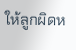ให้ลูกผิดห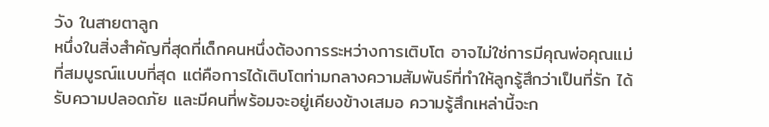วัง ในสายตาลูก
หนึ่งในสิ่งสำคัญที่สุดที่เด็กคนหนึ่งต้องการระหว่างการเติบโต อาจไม่ใช่การมีคุณพ่อคุณแม่ที่สมบูรณ์แบบที่สุด แต่คือการได้เติบโตท่ามกลางความสัมพันธ์ที่ทำให้ลูกรู้สึกว่าเป็นที่รัก ได้รับความปลอดภัย และมีคนที่พร้อมจะอยู่เคียงข้างเสมอ ความรู้สึกเหล่านี้จะก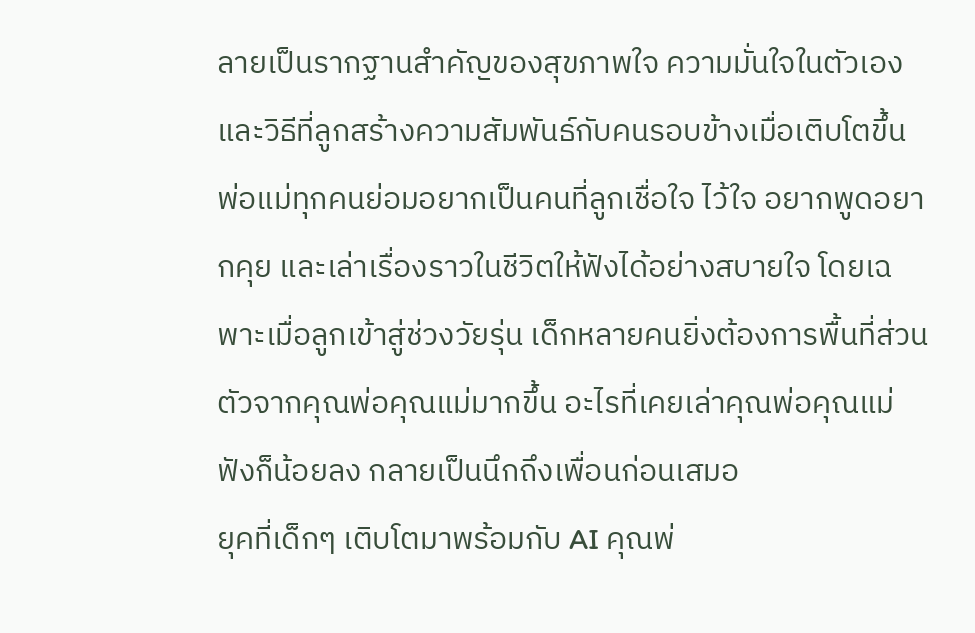ลายเป็นรากฐานสำคัญของสุขภาพใจ ความมั่นใจในตัวเอง และวิธีที่ลูกสร้างความสัมพันธ์กับคนรอบข้างเมื่อเติบโตขึ้น
พ่อแม่ทุกคนย่อมอยากเป็นคนที่ลูกเชื่อใจ ไว้ใจ อยากพูดอยากคุย และเล่าเรื่องราวในชีวิตให้ฟังได้อย่างสบายใจ โดยเฉพาะเมื่อลูกเข้าสู่ช่วงวัยรุ่น เด็กหลายคนยิ่งต้องการพื้นที่ส่วนตัวจากคุณพ่อคุณแม่มากขึ้น อะไรที่เคยเล่าคุณพ่อคุณแม่ฟังก็น้อยลง กลายเป็นนึกถึงเพื่อนก่อนเสมอ
ยุคที่เด็กๆ เติบโตมาพร้อมกับ AI คุณพ่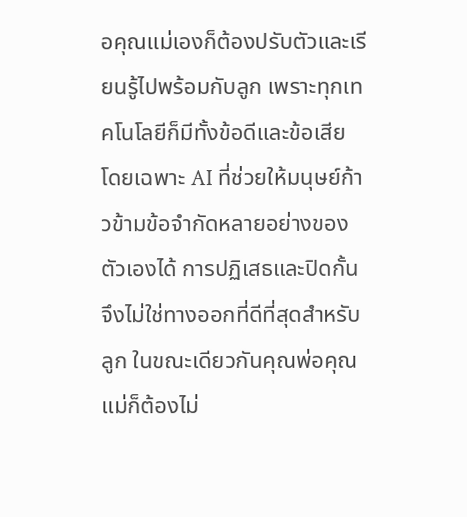อคุณแม่เองก็ต้องปรับตัวและเรียนรู้ไปพร้อมกับลูก เพราะทุกเทคโนโลยีก็มีทั้งข้อดีและข้อเสีย โดยเฉพาะ AI ที่ช่วยให้มนุษย์ก้าวข้ามข้อจำกัดหลายอย่างของตัวเองได้ การปฏิเสธและปิดกั้นจึงไม่ใช่ทางออกที่ดีที่สุดสำหรับลูก ในขณะเดียวกันคุณพ่อคุณแม่ก็ต้องไม่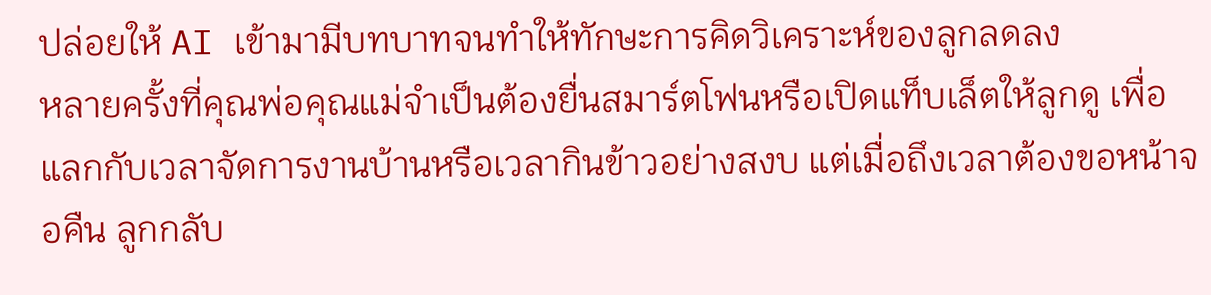ปล่อยให้ AI เข้ามามีบทบาทจนทำให้ทักษะการคิดวิเคราะห์ของลูกลดลง
หลายครั้งที่คุณพ่อคุณแม่จำเป็นต้องยื่นสมาร์ตโฟนหรือเปิดแท็บเล็ตให้ลูกดู เพื่อแลกกับเวลาจัดการงานบ้านหรือเวลากินข้าวอย่างสงบ แต่เมื่อถึงเวลาต้องขอหน้าจอคืน ลูกกลับ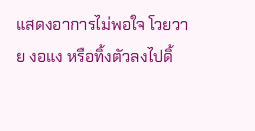แสดงอาการไม่พอใจ โวยวาย งอแง หรือทิ้งตัวลงไปดิ้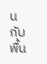นกับพื้น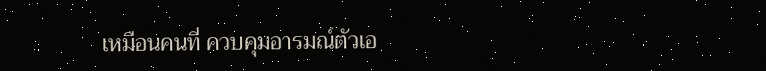เหมือนคนที่ ควบคุมอารมณ์ตัวเอ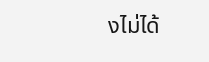งไม่ได้